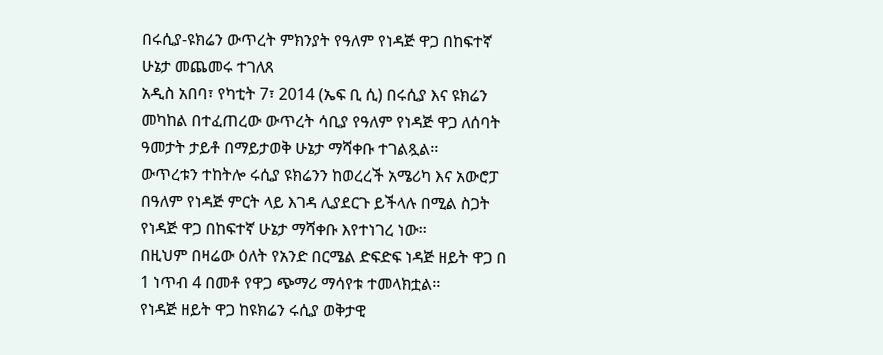በሩሲያ-ዩክሬን ውጥረት ምክንያት የዓለም የነዳጅ ዋጋ በከፍተኛ ሁኔታ መጨመሩ ተገለጸ
አዲስ አበባ፣ የካቲት 7፣ 2014 (ኤፍ ቢ ሲ) በሩሲያ እና ዩክሬን መካከል በተፈጠረው ውጥረት ሳቢያ የዓለም የነዳጅ ዋጋ ለሰባት ዓመታት ታይቶ በማይታወቅ ሁኔታ ማሻቀቡ ተገልጿል፡፡
ውጥረቱን ተከትሎ ሩሲያ ዩክሬንን ከወረረች አሜሪካ እና አውሮፓ በዓለም የነዳጅ ምርት ላይ እገዳ ሊያደርጉ ይችላሉ በሚል ስጋት የነዳጅ ዋጋ በከፍተኛ ሁኔታ ማሻቀቡ እየተነገረ ነው፡፡
በዚህም በዛሬው ዕለት የአንድ በርሜል ድፍድፍ ነዳጅ ዘይት ዋጋ በ 1 ነጥብ 4 በመቶ የዋጋ ጭማሪ ማሳየቱ ተመላክቷል፡፡
የነዳጅ ዘይት ዋጋ ከዩክሬን ሩሲያ ወቅታዊ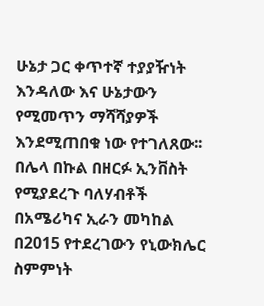ሁኔታ ጋር ቀጥተኛ ተያያዥነት እንዳለው እና ሁኔታውን የሚመጥን ማሻሻያዎች እንደሚጠበቁ ነው የተገለጸው፡፡
በሌላ በኩል በዘርፉ ኢንቨስት የሚያደረጉ ባለሃብቶች በአሜሪካና ኢራን መካከል በ2015 የተደረገውን የኒውክሌር ስምምነት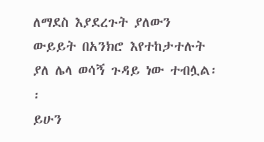ለማደስ እያደረጉት ያለውን ውይይት በአንክሮ እየተከታተሉት ያለ ሌላ ወሳኝ ጉዳይ ነው ተብሏል፡፡
ይሁን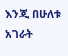እንጂ በሁለቱ አገራት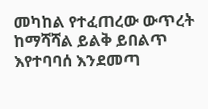መካከል የተፈጠረው ውጥረት ከማሻሻል ይልቅ ይበልጥ እየተባባሰ እንደመጣ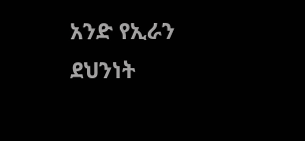አንድ የኢራን ደህንነት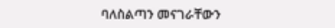ባለስልጣን መናገራቸውን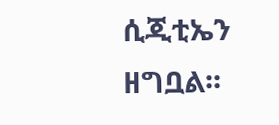ሲጂቲኤን ዘግቧል፡፡